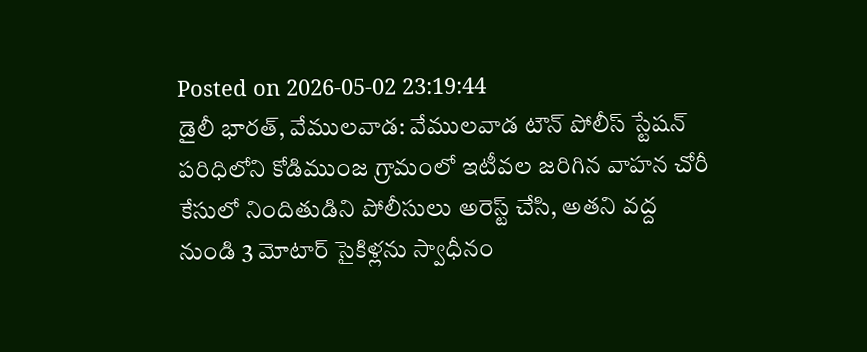Posted on 2026-05-02 23:19:44
డైలీ భారత్, వేములవాడ: వేములవాడ టౌన్ పోలీస్ స్టేషన్ పరిధిలోని కోడిముంజ గ్రామంలో ఇటీవల జరిగిన వాహన చోరీ కేసులో నిందితుడిని పోలీసులు అరెస్ట్ చేసి, అతని వద్ద నుండి 3 మోటార్ సైకిళ్లను స్వాధీనం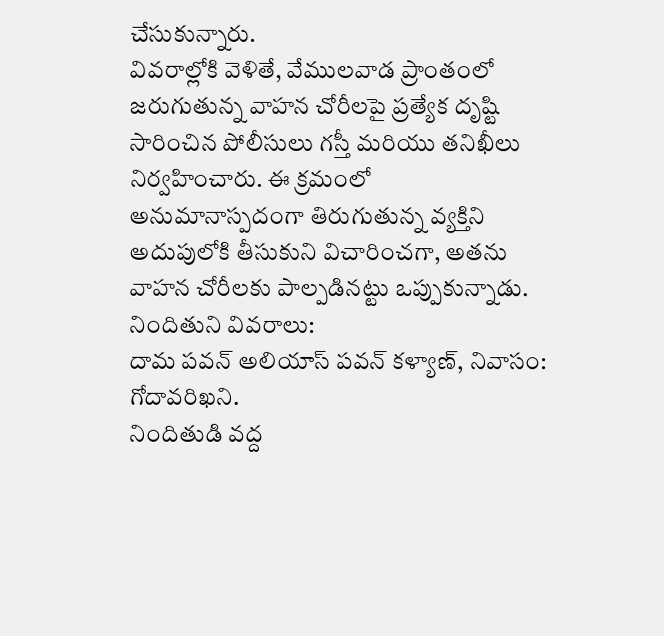చేసుకున్నారు.
వివరాల్లోకి వెళితే, వేములవాడ ప్రాంతంలో జరుగుతున్న వాహన చోరీలపై ప్రత్యేక దృష్టి సారించిన పోలీసులు గస్తీ మరియు తనిఖీలు నిర్వహించారు. ఈ క్రమంలో అనుమానాస్పదంగా తిరుగుతున్న వ్యక్తిని అదుపులోకి తీసుకుని విచారించగా, అతను వాహన చోరీలకు పాల్పడినట్టు ఒప్పుకున్నాడు.
నిందితుని వివరాలు:
దామ పవన్ అలియాస్ పవన్ కళ్యాణ్, నివాసం: గోదావరిఖని.
నిందితుడి వద్ద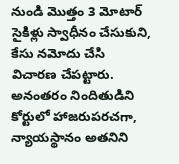నుండి మొత్తం 3 మోటార్ సైకిళ్లు స్వాధీనం చేసుకుని, కేసు నమోదు చేసి విచారణ చేపట్టారు. అనంతరం నిందితుడిని కోర్టులో హాజరుపరచగా, న్యాయస్థానం అతనిని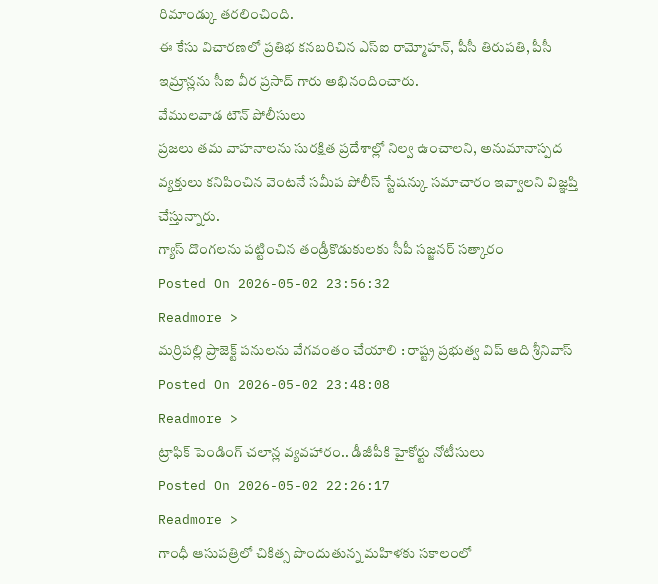రిమాండ్కు తరలించింది.
ఈ కేసు విచారణలో ప్రతిభ కనబరిచిన ఎస్ఐ రామ్మోహన్, పీసీ తిరుపతి, పీసీ ఇమ్రాన్లను సీఐ వీర ప్రసాద్ గారు అభినందించారు.
వేములవాడ టౌన్ పోలీసులు
ప్రజలు తమ వాహనాలను సురక్షిత ప్రదేశాల్లో నిల్వ ఉంచాలని, అనుమానాస్పద వ్యక్తులు కనిపించిన వెంటనే సమీప పోలీస్ స్టేషన్కు సమాచారం ఇవ్వాలని విజ్ఞప్తి చేస్తున్నారు.
గ్యాస్ దొంగలను పట్టించిన తండ్రీకొడుకులకు సీపీ సజ్జనర్ సత్కారం
Posted On 2026-05-02 23:56:32
Readmore >
మర్రిపల్లి ప్రాజెక్ట్ పనులను వేగవంతం చేయాలి : రాష్ట్ర ప్రభుత్వ విప్ ఆది శ్రీనివాస్
Posted On 2026-05-02 23:48:08
Readmore >
ట్రాఫిక్ పెండింగ్ చలాన్ల వ్యవహారం.. డీజీపీకి హైకోర్టు నోటీసులు
Posted On 2026-05-02 22:26:17
Readmore >
గాంధీ ఆసుపత్రిలో చికిత్స పొందుతున్న మహిళకు సకాలంలో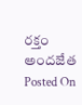రక్తం అందజేత
Posted On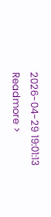2026-04-29 19:01:13
Readmore >